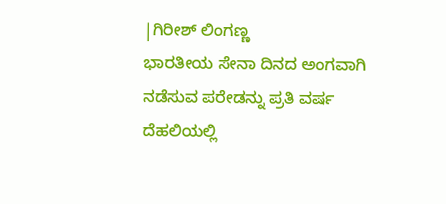|ಗಿರೀಶ್ ಲಿಂಗಣ್ಣ
ಭಾರತೀಯ ಸೇನಾ ದಿನದ ಅಂಗವಾಗಿ ನಡೆಸುವ ಪರೇಡನ್ನು ಪ್ರತಿ ವರ್ಷ ದೆಹಲಿಯಲ್ಲಿ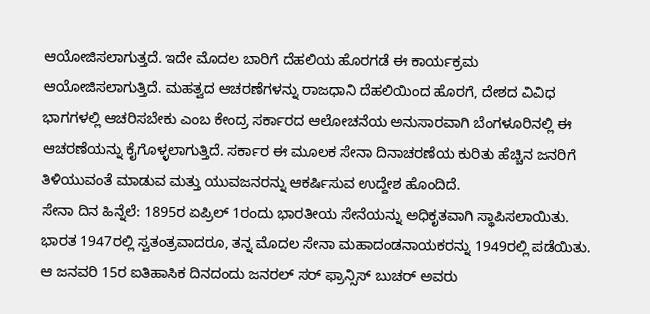ಆಯೋಜಿಸಲಾಗುತ್ತದೆ. ಇದೇ ಮೊದಲ ಬಾರಿಗೆ ದೆಹಲಿಯ ಹೊರಗಡೆ ಈ ಕಾರ್ಯಕ್ರಮ ಆಯೋಜಿಸಲಾಗುತ್ತಿದೆ. ಮಹತ್ವದ ಆಚರಣೆಗಳನ್ನು ರಾಜಧಾನಿ ದೆಹಲಿಯಿಂದ ಹೊರಗೆ, ದೇಶದ ವಿವಿಧ ಭಾಗಗಳಲ್ಲಿ ಆಚರಿಸಬೇಕು ಎಂಬ ಕೇಂದ್ರ ಸರ್ಕಾರದ ಆಲೋಚನೆಯ ಅನುಸಾರವಾಗಿ ಬೆಂಗಳೂರಿನಲ್ಲಿ ಈ ಆಚರಣೆಯನ್ನು ಕೈಗೊಳ್ಳಲಾಗುತ್ತಿದೆ. ಸರ್ಕಾರ ಈ ಮೂಲಕ ಸೇನಾ ದಿನಾಚರಣೆಯ ಕುರಿತು ಹೆಚ್ಚಿನ ಜನರಿಗೆ ತಿಳಿಯುವಂತೆ ಮಾಡುವ ಮತ್ತು ಯುವಜನರನ್ನು ಆಕರ್ಷಿಸುವ ಉದ್ದೇಶ ಹೊಂದಿದೆ.
ಸೇನಾ ದಿನ ಹಿನ್ನೆಲೆ: 1895ರ ಏಪ್ರಿಲ್ 1ರಂದು ಭಾರತೀಯ ಸೇನೆಯನ್ನು ಅಧಿಕೃತವಾಗಿ ಸ್ಥಾಪಿಸಲಾಯಿತು. ಭಾರತ 1947ರಲ್ಲಿ ಸ್ವತಂತ್ರವಾದರೂ, ತನ್ನ ಮೊದಲ ಸೇನಾ ಮಹಾದಂಡನಾಯಕರನ್ನು 1949ರಲ್ಲಿ ಪಡೆಯಿತು. ಆ ಜನವರಿ 15ರ ಐತಿಹಾಸಿಕ ದಿನದಂದು ಜನರಲ್ ಸರ್ ಫ್ರಾನ್ಸಿಸ್ ಬುಚರ್ ಅವರು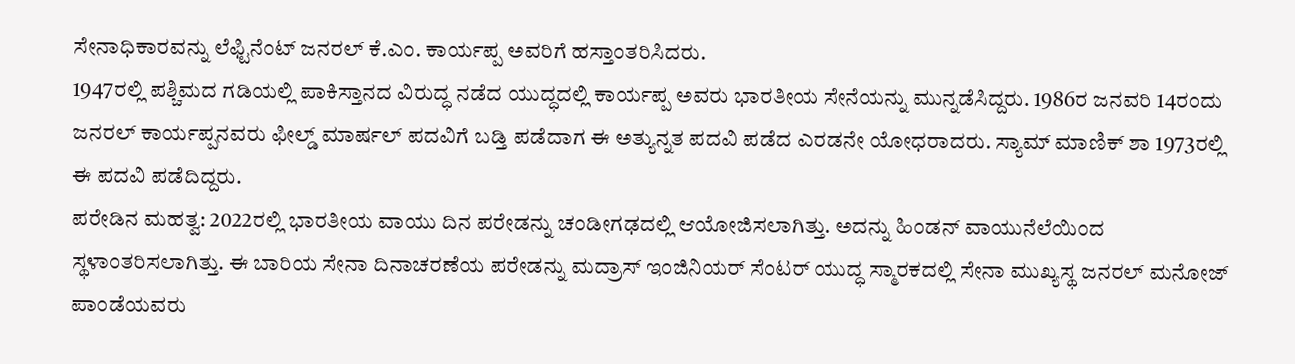ಸೇನಾಧಿಕಾರವನ್ನು ಲೆಫ್ಟಿನೆಂಟ್ ಜನರಲ್ ಕೆ.ಎಂ. ಕಾರ್ಯಪ್ಪ ಅವರಿಗೆ ಹಸ್ತಾಂತರಿಸಿದರು.
1947ರಲ್ಲಿ ಪಶ್ಚಿಮದ ಗಡಿಯಲ್ಲಿ ಪಾಕಿಸ್ತಾನದ ವಿರುದ್ಧ ನಡೆದ ಯುದ್ಧದಲ್ಲಿ ಕಾರ್ಯಪ್ಪ ಅವರು ಭಾರತೀಯ ಸೇನೆಯನ್ನು ಮುನ್ನಡೆಸಿದ್ದರು. 1986ರ ಜನವರಿ 14ರಂದು ಜನರಲ್ ಕಾರ್ಯಪ್ಪನವರು ಫೀಲ್ಡ್ ಮಾರ್ಷಲ್ ಪದವಿಗೆ ಬಡ್ತಿ ಪಡೆದಾಗ ಈ ಅತ್ಯುನ್ನತ ಪದವಿ ಪಡೆದ ಎರಡನೇ ಯೋಧರಾದರು. ಸ್ಯಾಮ್ ಮಾಣಿಕ್ ಶಾ 1973ರಲ್ಲಿ ಈ ಪದವಿ ಪಡೆದಿದ್ದರು.
ಪರೇಡಿನ ಮಹತ್ವ: 2022ರಲ್ಲಿ ಭಾರತೀಯ ವಾಯು ದಿನ ಪರೇಡನ್ನು ಚಂಡೀಗಢದಲ್ಲಿ ಆಯೋಜಿಸಲಾಗಿತ್ತು. ಅದನ್ನು ಹಿಂಡನ್ ವಾಯುನೆಲೆಯಿಂದ ಸ್ಥಳಾಂತರಿಸಲಾಗಿತ್ತು. ಈ ಬಾರಿಯ ಸೇನಾ ದಿನಾಚರಣೆಯ ಪರೇಡನ್ನು ಮದ್ರಾಸ್ ಇಂಜಿನಿಯರ್ ಸೆಂಟರ್ ಯುದ್ಧ ಸ್ಮಾರಕದಲ್ಲಿ ಸೇನಾ ಮುಖ್ಯಸ್ಥ ಜನರಲ್ ಮನೋಜ್ ಪಾಂಡೆಯವರು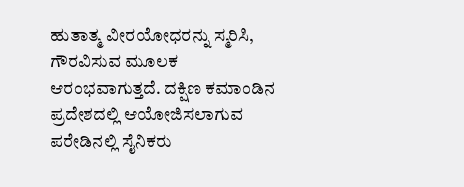ಹುತಾತ್ಮ ವೀರಯೋಧರನ್ನು ಸ್ಮರಿಸಿ, ಗೌರವಿಸುವ ಮೂಲಕ ಆರಂಭವಾಗುತ್ತದೆ. ದಕ್ಷಿಣ ಕಮಾಂಡಿನ ಪ್ರದೇಶದಲ್ಲಿ ಆಯೋಜಿಸಲಾಗುವ ಪರೇಡಿನಲ್ಲಿ ಸೈನಿಕರು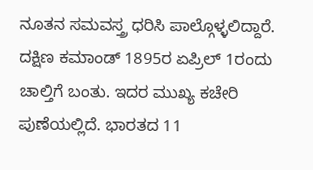ನೂತನ ಸಮವಸ್ತ್ರ ಧರಿಸಿ ಪಾಲ್ಗೊಳ್ಳಲಿದ್ದಾರೆ. ದಕ್ಷಿಣ ಕಮಾಂಡ್ 1895ರ ಏಪ್ರಿಲ್ 1ರಂದು ಚಾಲ್ತಿಗೆ ಬಂತು. ಇದರ ಮುಖ್ಯ ಕಚೇರಿ ಪುಣೆಯಲ್ಲಿದೆ. ಭಾರತದ 11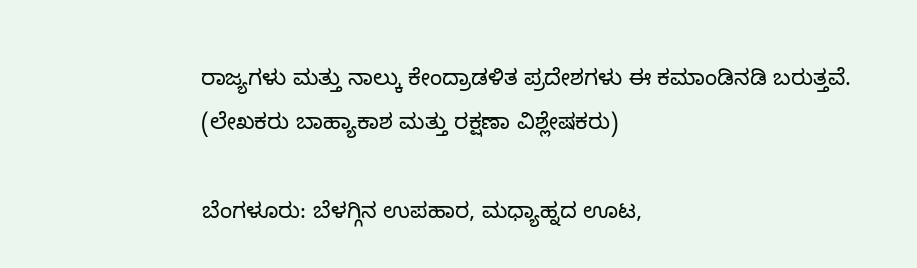ರಾಜ್ಯಗಳು ಮತ್ತು ನಾಲ್ಕು ಕೇಂದ್ರಾಡಳಿತ ಪ್ರದೇಶಗಳು ಈ ಕಮಾಂಡಿನಡಿ ಬರುತ್ತವೆ.
(ಲೇಖಕರು ಬಾಹ್ಯಾಕಾಶ ಮತ್ತು ರಕ್ಷಣಾ ವಿಶ್ಲೇಷಕರು)

ಬೆಂಗಳೂರು: ಬೆಳಗ್ಗಿನ ಉಪಹಾರ, ಮಧ್ಯಾಹ್ನದ ಊಟ,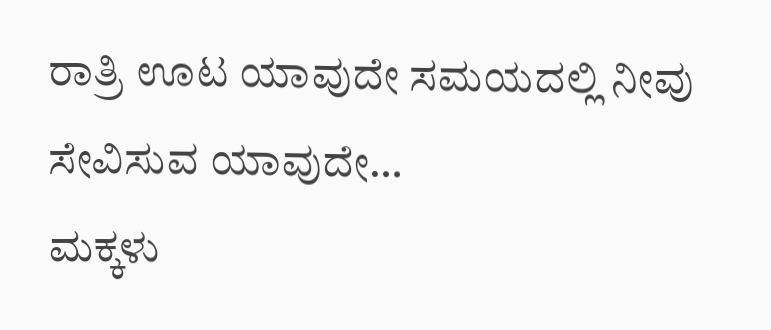ರಾತ್ರಿ ಊಟ ಯಾವುದೇ ಸಮಯದಲ್ಲಿ ನೀವು ಸೇವಿಸುವ ಯಾವುದೇ…
ಮಕ್ಕಳು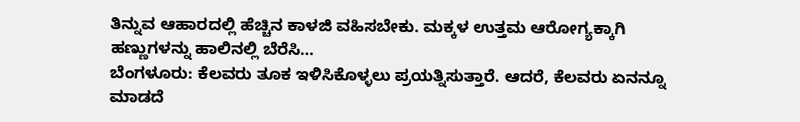ತಿನ್ನುವ ಆಹಾರದಲ್ಲಿ ಹೆಚ್ಚಿನ ಕಾಳಜಿ ವಹಿಸಬೇಕು. ಮಕ್ಕಳ ಉತ್ತಮ ಆರೋಗ್ಯಕ್ಕಾಗಿ ಹಣ್ಣುಗಳನ್ನು ಹಾಲಿನಲ್ಲಿ ಬೆರೆಸಿ…
ಬೆಂಗಳೂರು: ಕೆಲವರು ತೂಕ ಇಳಿಸಿಕೊಳ್ಳಲು ಪ್ರಯತ್ನಿಸುತ್ತಾರೆ. ಆದರೆ, ಕೆಲವರು ಏನನ್ನೂ ಮಾಡದೆ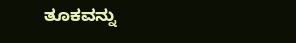ತೂಕವನ್ನು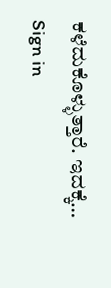ಕಳೆದುಕೊಳ್ಳುತ್ತಾರೆ. ಇದಕ್ಕೆ…
Sign in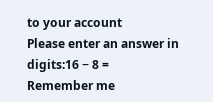to your account
Please enter an answer in digits:16 − 8 =
Remember me